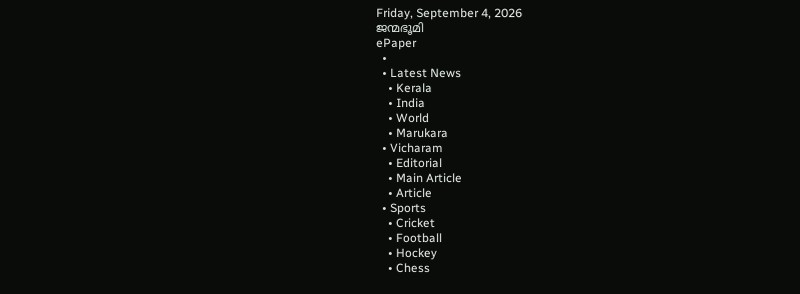Friday, September 4, 2026
ജന്മഭൂമി
ePaper
  •
  • Latest News
    • Kerala
    • India
    • World
    • Marukara
  • Vicharam
    • Editorial
    • Main Article
    • Article
  • Sports
    • Cricket
    • Football
    • Hockey
    • Chess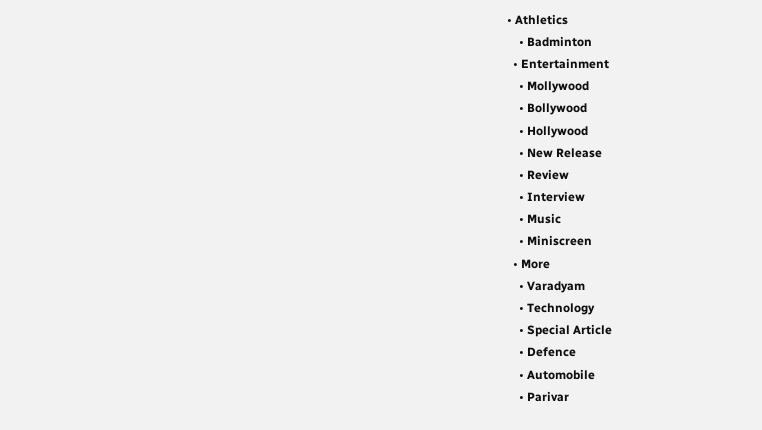• Athletics
    • Badminton
  • Entertainment
    • Mollywood
    • Bollywood
    • Hollywood
    • New Release
    • Review
    • Interview
    • Music
    • Miniscreen
  • More
    • Varadyam
    • Technology
    • Special Article
    • Defence
    • Automobile
    • Parivar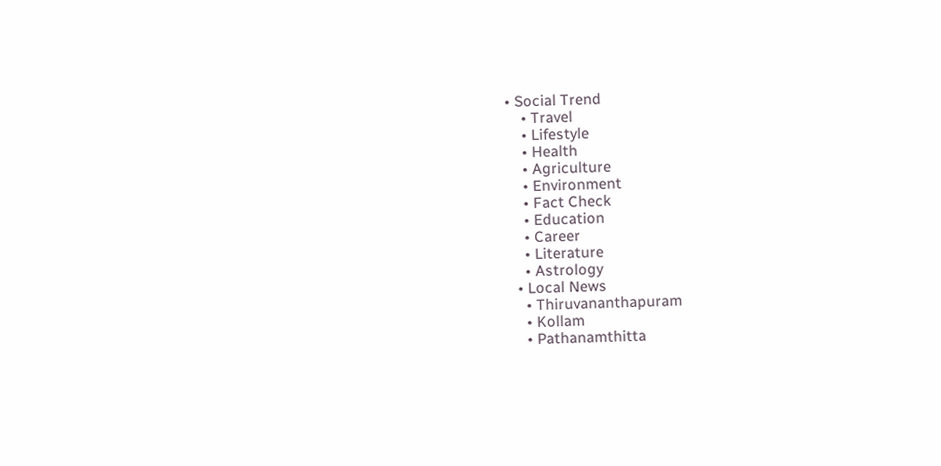• Social Trend
    • Travel
    • Lifestyle
    • Health
    • Agriculture
    • Environment
    • Fact Check
    • Education
    • Career
    • Literature
    • Astrology
  • Local News
    • Thiruvananthapuram
    • Kollam
    • Pathanamthitta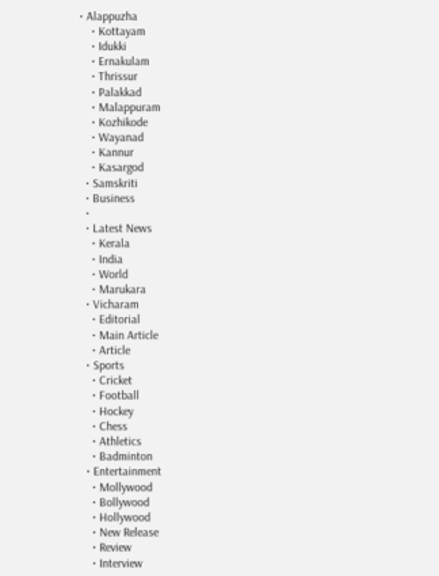• Alappuzha
    • Kottayam
    • Idukki
    • Ernakulam
    • Thrissur
    • Palakkad
    • Malappuram
    • Kozhikode
    • Wayanad
    • Kannur
    • Kasargod
  • Samskriti
  • Business
  •
  • Latest News
    • Kerala
    • India
    • World
    • Marukara
  • Vicharam
    • Editorial
    • Main Article
    • Article
  • Sports
    • Cricket
    • Football
    • Hockey
    • Chess
    • Athletics
    • Badminton
  • Entertainment
    • Mollywood
    • Bollywood
    • Hollywood
    • New Release
    • Review
    • Interview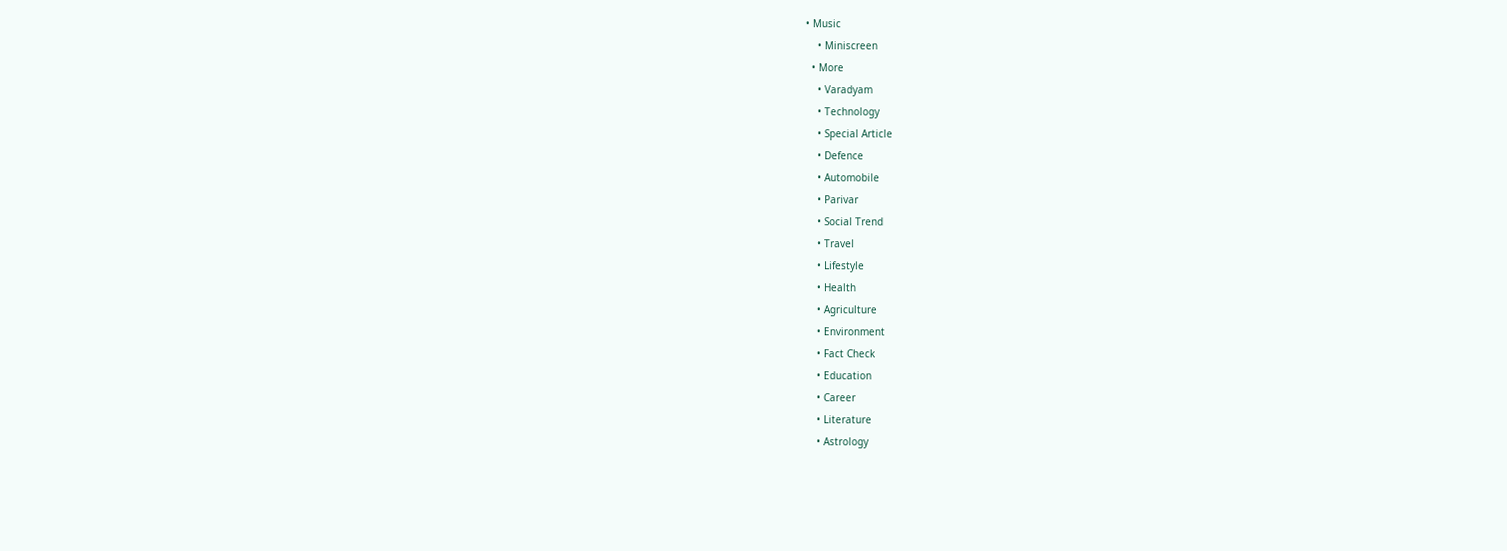• Music
    • Miniscreen
  • More
    • Varadyam
    • Technology
    • Special Article
    • Defence
    • Automobile
    • Parivar
    • Social Trend
    • Travel
    • Lifestyle
    • Health
    • Agriculture
    • Environment
    • Fact Check
    • Education
    • Career
    • Literature
    • Astrology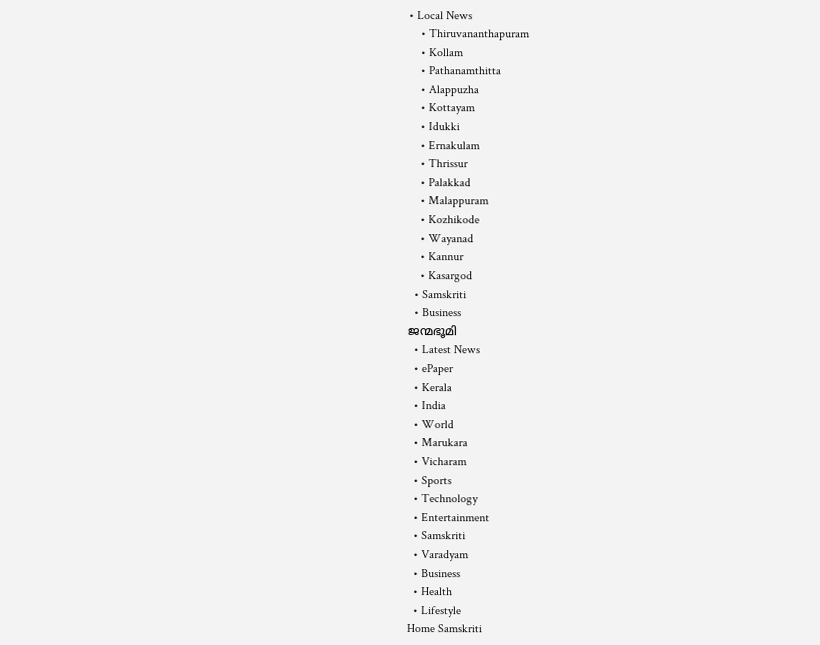• Local News
    • Thiruvananthapuram
    • Kollam
    • Pathanamthitta
    • Alappuzha
    • Kottayam
    • Idukki
    • Ernakulam
    • Thrissur
    • Palakkad
    • Malappuram
    • Kozhikode
    • Wayanad
    • Kannur
    • Kasargod
  • Samskriti
  • Business
ജന്മഭൂമി
  • Latest News
  • ePaper
  • Kerala
  • India
  • World
  • Marukara
  • Vicharam
  • Sports
  • Technology
  • Entertainment
  • Samskriti
  • Varadyam
  • Business
  • Health
  • Lifestyle
Home Samskriti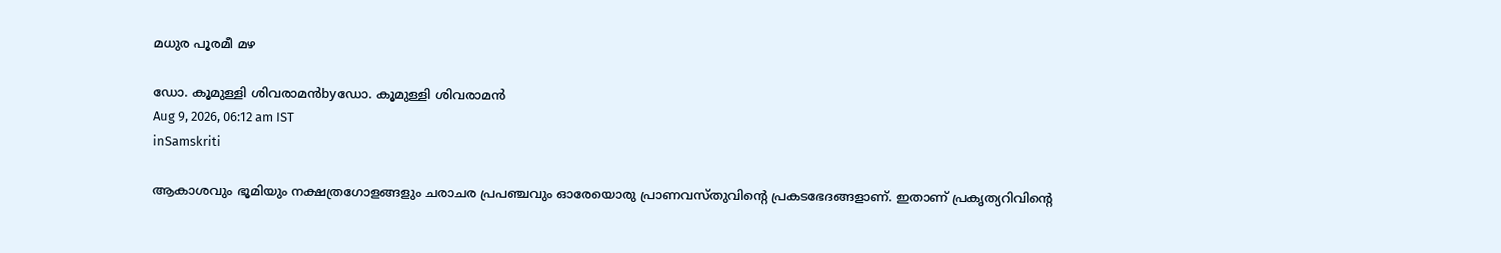മധുര പൂരമീ മഴ

ഡോ. കൂമുള്ളി ശിവരാമന്‍byഡോ. കൂമുള്ളി ശിവരാമന്‍
Aug 9, 2026, 06:12 am IST
inSamskriti

ആകാശവും ഭൂമിയും നക്ഷത്രഗോളങ്ങളും ചരാചര പ്രപഞ്ചവും ഓരേയൊരു പ്രാണവസ്തുവിന്റെ പ്രകടഭേദങ്ങളാണ്. ഇതാണ് പ്രകൃത്യറിവിന്റെ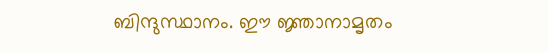ബിന്ദുസ്ഥാനം. ഈ ജ്ഞാനാമൃതം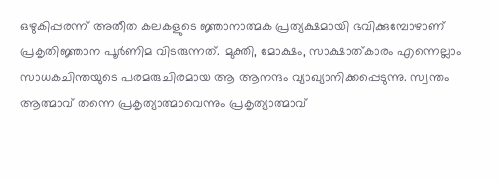ഒഴുകിപ്പരന്ന് അതീത കലകളുടെ ജ്ഞാനാത്മക പ്രത്യക്ഷമായി ഭവിക്കുമ്പോഴാണ് പ്രകൃതിജ്ഞാന പൂര്‍ണിമ വിടരുന്നത്. മുക്തി, മോക്ഷം, സാക്ഷാത്കാരം എന്നെല്ലാം സാധകചിന്തയുടെ പരമരുചിരമായ ആ ആനന്ദം വ്യാഖ്യാനിക്കപ്പെടുന്നു. സ്വന്തം ആത്മാവ് തന്നെ പ്രകൃത്യാത്മാവെന്നും പ്രകൃത്യാത്മാവ്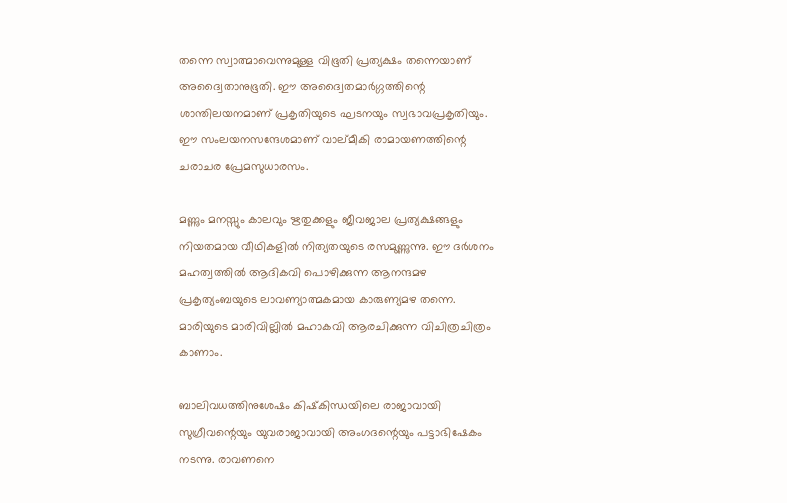തന്നെ സ്വാത്മാവെന്നുമുള്ള വിഭൂതി പ്രത്യക്ഷം തന്നെയാണ് അദ്വൈതാനുഭൂതി. ഈ അദ്വൈതമാര്‍ഗ്ഗത്തിന്റെ ശാന്തിലയനമാണ് പ്രകൃതിയുടെ ഘടനയും സ്വഭാവപ്രകൃതിയും. ഈ സംലയനസന്ദേശമാണ് വാല്മീകി രാമായണത്തിന്റെ ചരാചര പ്രേമസുധാരസം.

മണ്ണും മനസ്സും കാലവും ഋതുക്കളും ജീവജാല പ്രത്യക്ഷങ്ങളും നിയതമായ വീഥികളില്‍ നിത്യതയുടെ രസമുണ്ണുന്നു. ഈ ദര്‍ശനം മഹത്വത്തില്‍ ആദികവി പൊഴിക്കുന്ന ആനന്ദമഴ പ്രകൃത്യംബയുടെ ലാവണ്യാത്മകമായ കാരുണ്യമഴ തന്നെ. മാരിയുടെ മാരിവില്ലില്‍ മഹാകവി ആരചിക്കുന്ന വിചിത്രചിത്രം കാണാം.

ബാലിവധത്തിനുശേഷം കിഷ്‌കിന്ധയിലെ രാജാവായി സുഗ്രീവന്റെയും യുവരാജാവായി അംഗദന്റെയും പട്ടാഭിഷേകം നടന്നു. രാവണനെ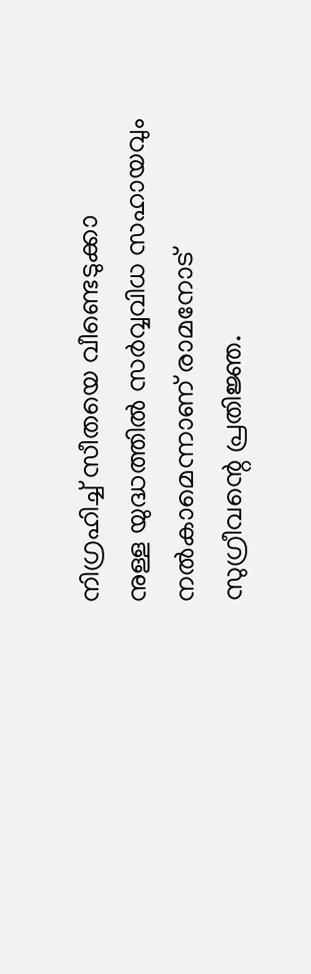നിഗ്രഹിച്ച് സീതയെ വീണ്ടെടുക്കാ
നുള്ള യുദ്ധത്തില്‍ സര്‍വ്വവിധ സഹായവും നല്‍കാമെന്നാണ് രാമനോട് സുഗ്രീവന്റെ പ്രതിജ്ഞ.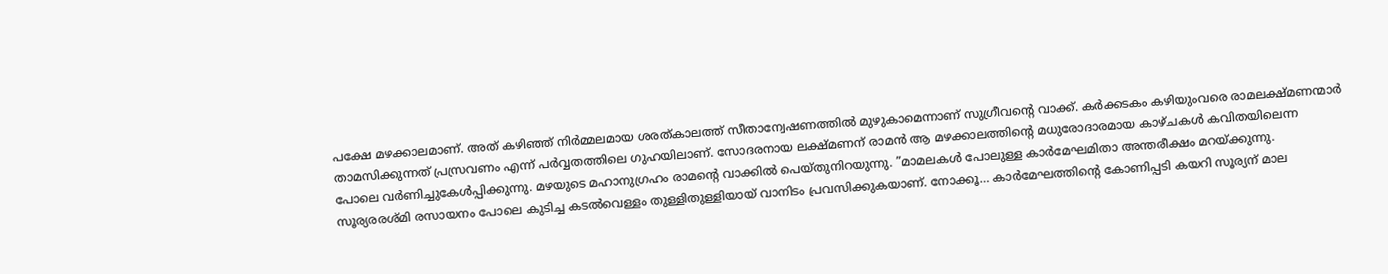പക്ഷേ മഴക്കാലമാണ്. അത് കഴിഞ്ഞ് നിര്‍മ്മലമായ ശരത്കാലത്ത് സീതാന്വേഷണത്തില്‍ മുഴുകാമെന്നാണ് സുഗ്രീവന്റെ വാക്ക്. കര്‍ക്കടകം കഴിയുംവരെ രാമലക്ഷ്മണന്മാര്‍ താമസിക്കുന്നത് പ്രസ്രവണം എന്ന് പര്‍വ്വതത്തിലെ ഗുഹയിലാണ്. സോദരനായ ലക്ഷ്മണന് രാമന്‍ ആ മഴക്കാലത്തിന്റെ മധുരോദാരമായ കാഴ്ചകള്‍ കവിതയിലെന്ന പോലെ വര്‍ണിച്ചുകേള്‍പ്പിക്കുന്നു. മഴയുടെ മഹാനുഗ്രഹം രാമന്റെ വാക്കില്‍ പെയ്തുനിറയുന്നു. ”മാമലകള്‍ പോലുള്ള കാര്‍മേഘമിതാ അന്തരീക്ഷം മറയ്‌ക്കുന്നു. സൂര്യരരശ്മി രസായനം പോലെ കുടിച്ച കടല്‍വെള്ളം തുള്ളിതുള്ളിയായ് വാനിടം പ്രവസിക്കുകയാണ്. നോക്കൂ… കാര്‍മേഘത്തിന്റെ കോണിപ്പടി കയറി സൂര്യന് മാല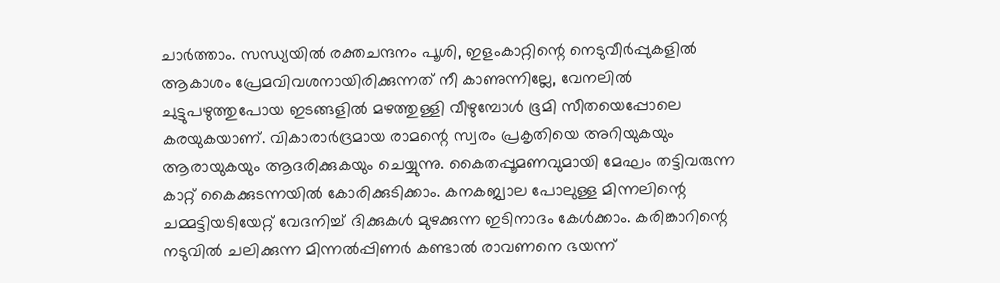ചാര്‍ത്താം. സന്ധ്യയില്‍ രക്തചന്ദനം പൂശി, ഇളംകാറ്റിന്റെ നെടുവീര്‍പ്പുകളില്‍ ആകാശം പ്രേമവിവശനായിരിക്കുന്നത് നീ കാണുന്നില്ലേ, വേനലില്‍ ചുട്ടുപഴുത്തുപോയ ഇടങ്ങളില്‍ മഴത്തുള്ളി വീഴുമ്പോള്‍ ഭൂമി സീതയെപ്പോലെ കരയുകയാണ്. വികാരാര്‍ദ്രമായ രാമന്റെ സ്വരം പ്രകൃതിയെ അറിയുകയും ആരായുകയും ആദരിക്കുകയും ചെയ്യുന്നു. കൈതപ്പൂമണവുമായി മേഘം തട്ടിവരുന്ന കാറ്റ് കൈക്കുടന്നയില്‍ കോരിക്കുടിക്കാം. കനകജ്വാല പോലുള്ള മിന്നലിന്റെ ചമ്മട്ടിയടിയേറ്റ് വേദനിച്ച് ദിക്കുകള്‍ മുഴക്കുന്ന ഇടിനാദം കേള്‍ക്കാം. കരിങ്കാറിന്റെ നടുവില്‍ ചലിക്കുന്ന മിന്നല്‍പ്പിണര്‍ കണ്ടാല്‍ രാവണനെ ഭയന്ന്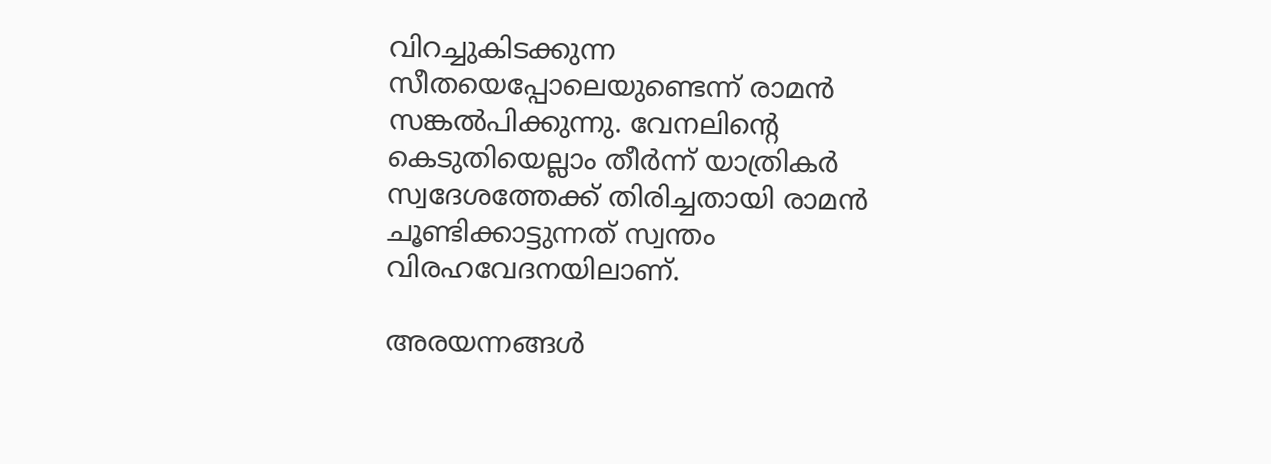വിറച്ചുകിടക്കുന്ന സീതയെപ്പോലെയുണ്ടെന്ന് രാമന്‍ സങ്കല്‍പിക്കുന്നു. വേനലിന്റെ കെടുതിയെല്ലാം തീര്‍ന്ന് യാത്രികര്‍ സ്വദേശത്തേക്ക് തിരിച്ചതായി രാമന്‍ ചൂണ്ടിക്കാട്ടുന്നത് സ്വന്തം വിരഹവേദനയിലാണ്.

അരയന്നങ്ങള്‍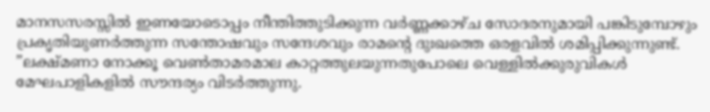മാനസസരസ്സില്‍ ഇണയോടൊപ്പം നീന്തിത്തുടിക്കുന്ന വര്‍ണ്ണക്കാഴ്ച സോദരനുമായി പങ്കിടുമ്പോഴും പ്രകൃതിയുണര്‍ത്തുന്ന സന്തോഷവും സന്ദേശവും രാമന്റെ ദുഃഖത്തെ ഒരളവില്‍ ശമിപ്പിക്കുന്നുണ്ട്. ”ലക്ഷ്മണാ നോക്കൂ വെണ്‍താമരമാല കാറ്റത്തുലയുന്നതുപോലെ വെള്ളില്‍ക്കുരുവികള്‍ മേഘപാളികളില്‍ സൗന്ദര്യം വിടര്‍ത്തുന്നു.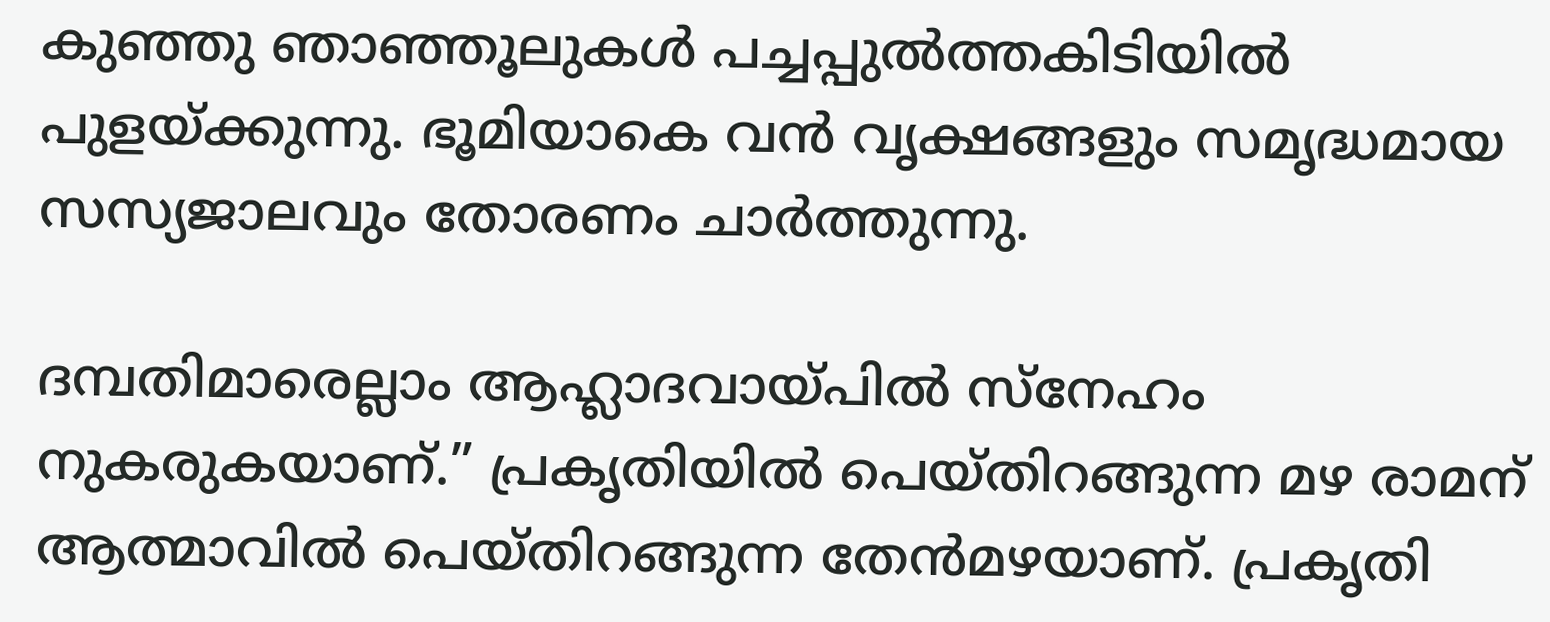കുഞ്ഞു ഞാഞ്ഞൂലുകള്‍ പച്ചപ്പുല്‍ത്തകിടിയില്‍ പുളയ്ക്കുന്നു. ഭൂമിയാകെ വന്‍ വൃക്ഷങ്ങളും സമൃദ്ധമായ സസ്യജാലവും തോരണം ചാര്‍ത്തുന്നു.

ദമ്പതിമാരെല്ലാം ആഹ്ലാദവായ്‌പില്‍ സ്നേഹം നുകരുകയാണ്.” പ്രകൃതിയില്‍ പെയ്തിറങ്ങുന്ന മഴ രാമന് ആത്മാവില്‍ പെയ്തിറങ്ങുന്ന തേന്‍മഴയാണ്. പ്രകൃതി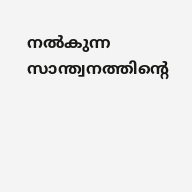നല്‍കുന്ന സാന്ത്വനത്തിന്റെ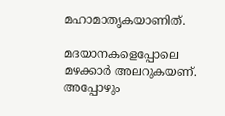മഹാമാതൃകയാണിത്.

മദയാനകളെപ്പോലെ മഴക്കാര്‍ അലറുകയണ്. അപ്പോഴും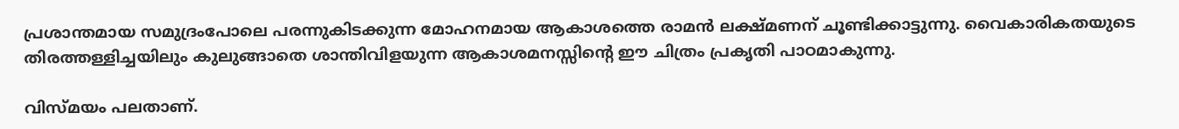പ്രശാന്തമായ സമുദ്രംപോലെ പരന്നുകിടക്കുന്ന മോഹനമായ ആകാശത്തെ രാമന്‍ ലക്ഷ്മണന് ചൂണ്ടിക്കാട്ടുന്നു. വൈകാരികതയുടെ തിരത്തള്ളിച്ചയിലും കുലുങ്ങാതെ ശാന്തിവിളയുന്ന ആകാശമനസ്സിന്റെ ഈ ചിത്രം പ്രകൃതി പാഠമാകുന്നു.

വിസ്മയം പലതാണ്.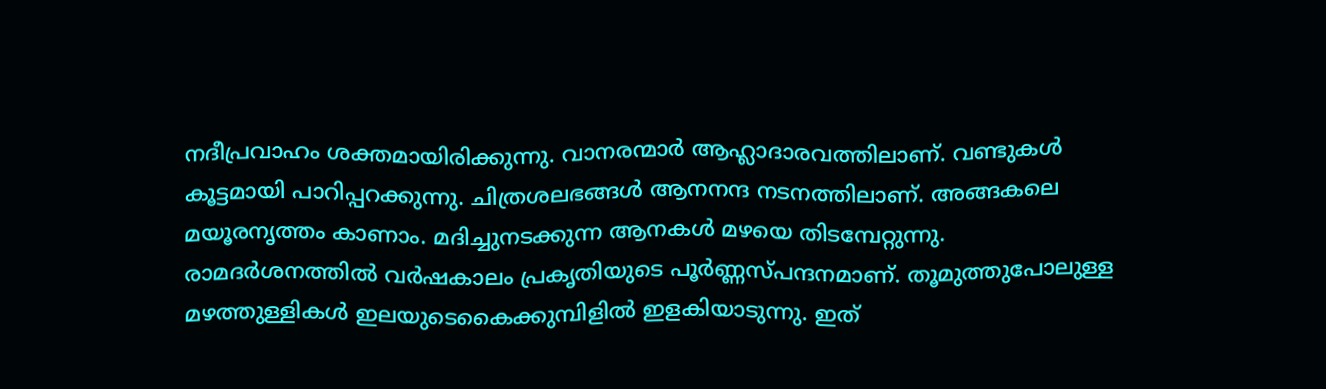നദീപ്രവാഹം ശക്തമായിരിക്കുന്നു. വാനരന്മാര്‍ ആഹ്ലാദാരവത്തിലാണ്. വണ്ടുകള്‍ കൂട്ടമായി പാറിപ്പറക്കുന്നു. ചിത്രശലഭങ്ങള്‍ ആനനന്ദ നടനത്തിലാണ്. അങ്ങകലെ മയൂരനൃത്തം കാണാം. മദിച്ചുനടക്കുന്ന ആനകള്‍ മഴയെ തിടമ്പേറ്റുന്നു. രാമദര്‍ശനത്തില്‍ വര്‍ഷകാലം പ്രകൃതിയുടെ പൂര്‍ണ്ണസ്പന്ദനമാണ്. തൂമുത്തുപോലുള്ള മഴത്തുള്ളികള്‍ ഇലയുടെകൈക്കുമ്പിളില്‍ ഇളകിയാടുന്നു. ഇത്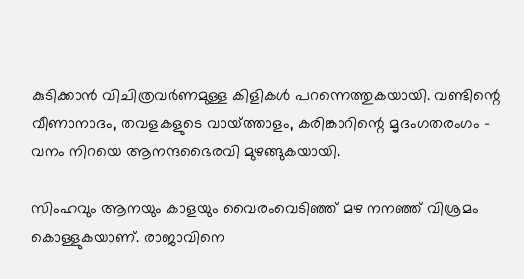കുടിക്കാന്‍ വിചിത്രവര്‍ണമുള്ള കിളികള്‍ പറന്നെത്തുകയായി. വണ്ടിന്റെ വീണാനാദം, തവളകളുടെ വായ്‌ത്താളം, കരിങ്കാറിന്റെ മൃദംഗതരംഗം – വനം നിറയെ ആനന്ദഭൈരവി മുഴങ്ങുകയായി.

സിംഹവും ആനയും കാളയും വൈരംവെടിഞ്ഞ് മഴ നനഞ്ഞ് വിശ്രമം കൊള്ളുകയാണ്. രാജാവിനെ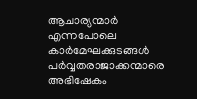ആചാര്യന്മാര്‍ എന്നപോലെ കാര്‍മേഘക്കുടങ്ങള്‍ പര്‍വ്വതരാജാക്കന്മാരെ അഭിഷേകം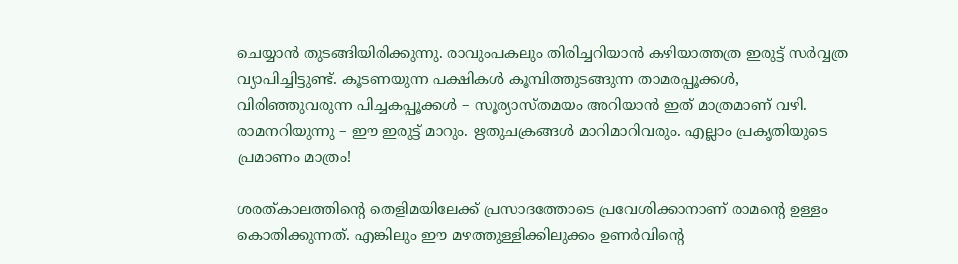ചെയ്യാന്‍ തുടങ്ങിയിരിക്കുന്നു. രാവുംപകലും തിരിച്ചറിയാന്‍ കഴിയാത്തത്ര ഇരുട്ട് സര്‍വ്വത്ര വ്യാപിച്ചിട്ടുണ്ട്. കൂടണയുന്ന പക്ഷികള്‍ കൂമ്പിത്തുടങ്ങുന്ന താമരപ്പൂക്കള്‍, വിരിഞ്ഞുവരുന്ന പിച്ചകപ്പൂക്കള്‍ – സൂര്യാസ്തമയം അറിയാന്‍ ഇത് മാത്രമാണ് വഴി. രാമനറിയുന്നു – ഈ ഇരുട്ട് മാറും. ഋതുചക്രങ്ങള്‍ മാറിമാറിവരും. എല്ലാം പ്രകൃതിയുടെ പ്രമാണം മാത്രം!

ശരത്കാലത്തിന്റെ തെളിമയിലേക്ക് പ്രസാദത്തോടെ പ്രവേശിക്കാനാണ് രാമന്റെ ഉള്ളം കൊതിക്കുന്നത്. എങ്കിലും ഈ മഴത്തുള്ളിക്കിലുക്കം ഉണര്‍വിന്റെ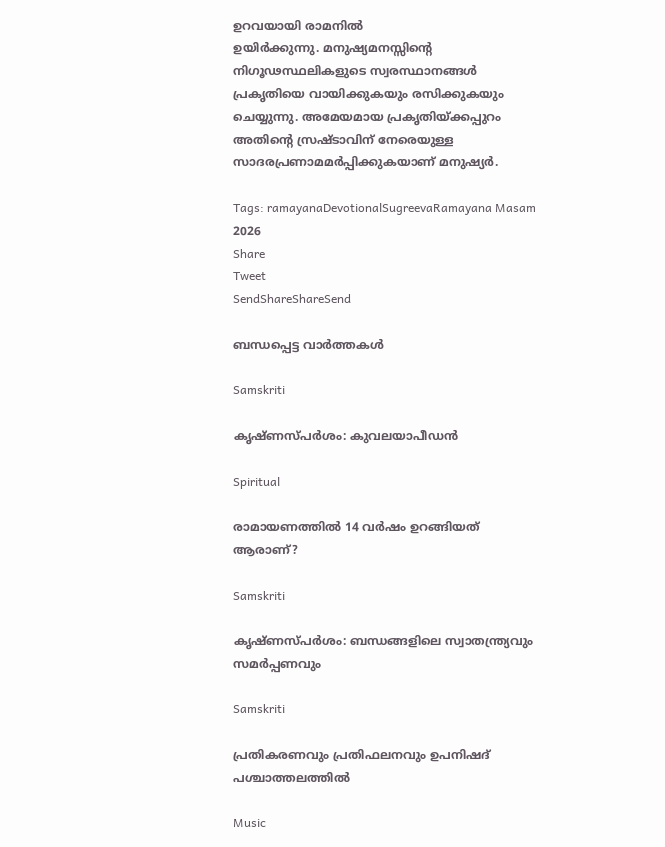ഉറവയായി രാമനില്‍
ഉയിര്‍ക്കുന്നു. മനുഷ്യമനസ്സിന്റെ നിഗൂഢസ്ഥലികളുടെ സ്വരസ്ഥാനങ്ങള്‍ പ്രകൃതിയെ വായിക്കുകയും രസിക്കുകയും ചെയ്യുന്നു. അമേയമായ പ്രകൃതിയ്‌ക്കപ്പുറം അതിന്റെ സ്രഷ്ടാവിന് നേരെയുള്ള സാദരപ്രണാമമര്‍പ്പിക്കുകയാണ് മനുഷ്യര്‍.

Tags: ramayanaDevotionalSugreevaRamayana Masam 2026
Share
Tweet
SendShareShareSend

ബന്ധപ്പെട്ട വാര്‍ത്തകള്‍

Samskriti

കൃഷ്ണസ്പര്‍ശം: കുവലയാപീഡന്‍

Spiritual

രാമായണത്തിൽ 14 വർഷം ഉറങ്ങിയത് ആരാണ്?

Samskriti

കൃഷ്ണസ്പര്‍ശം: ബന്ധങ്ങളിലെ സ്വാതന്ത്ര്യവും സമര്‍പ്പണവും

Samskriti

പ്രതികരണവും പ്രതിഫലനവും ഉപനിഷദ് പശ്ചാത്തലത്തില്‍

Music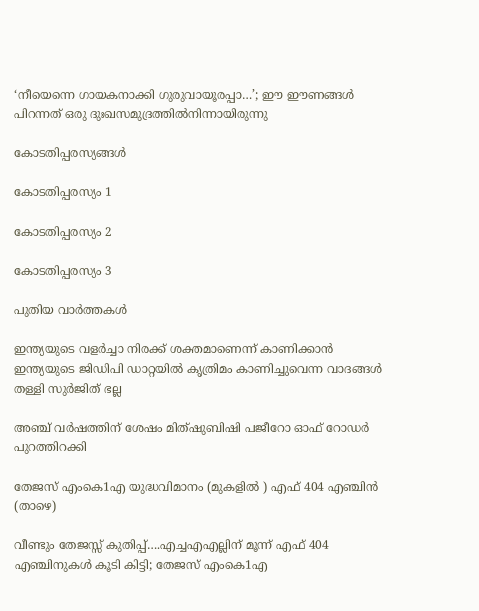‘നീയെന്നെ ഗായകനാക്കി ഗുരുവായൂരപ്പാ…’; ഈ ഈണങ്ങള്‍ പിറന്നത് ഒരു ദുഃഖസമുദ്രത്തില്‍നിന്നായിരുന്നു

കോടതിപ്പരസ്യങ്ങള്‍

കോടതിപ്പരസ്യം 1

കോടതിപ്പരസ്യം 2

കോടതിപ്പരസ്യം 3

പുതിയ വാര്‍ത്തകള്‍

ഇന്ത്യയുടെ വളർച്ചാ നിരക്ക് ശക്തമാണെന്ന് കാണിക്കാൻ ഇന്ത്യയുടെ ജിഡിപി ഡാറ്റയിൽ കൃത്രിമം കാണിച്ചുവെന്ന വാദങ്ങൾ തള്ളി സുർജിത് ഭല്ല

അഞ്ച് വര്‍ഷത്തിന് ശേഷം മിത്ഷുബിഷി പജീറോ ഓഫ് റോഡര്‍ പുറത്തിറക്കി

തേജസ് എംകെ1എ യുദ്ധവിമാനം (മുകളില്‍ ) എഫ് 404 എഞ്ചിന്‍ (താഴെ)

വീണ്ടും തേജസ്സ് കുതിപ്പ്….എച്ചഎഎല്ലിന് മൂന്ന് എഫ് 404 എഞ്ചിനുകൾ കൂടി കിട്ടി; തേജസ് എംകെ1എ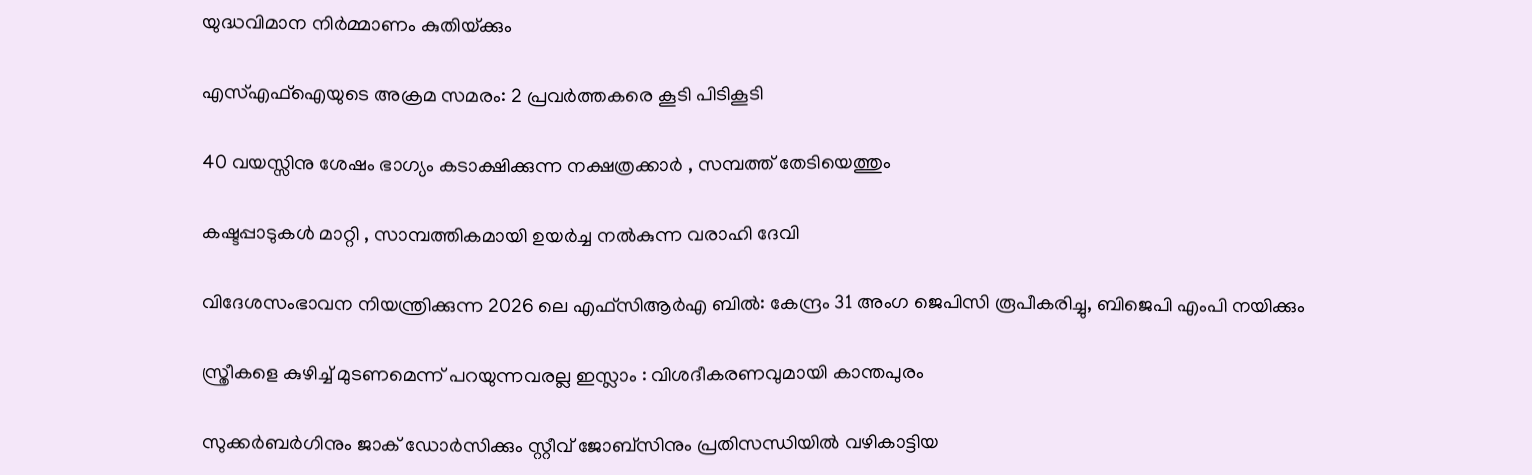യുദ്ധവിമാന നിര്‍മ്മാണം കുതിയ്‌ക്കും

എസ്എഫ്ഐയുടെ അക്രമ സമരം: 2 പ്രവര്‍ത്തകരെ കൂടി പിടികൂടി

40 വയസ്സിനു ശേഷം ഭാഗ്യം കടാക്ഷിക്കുന്ന നക്ഷത്രക്കാർ , സമ്പത്ത് തേടിയെത്തും

കഷ്ടപ്പാടുകൾ മാറ്റി , സാമ്പത്തികമായി ഉയർച്ച നൽകുന്ന വരാഹി ദേവി

വിദേശസംഭാവന നിയന്ത്രിക്കുന്ന 2026 ലെ എഫ്‌സി‌ആർ‌എ ബിൽ: കേന്ദ്രം 31 അംഗ ജെ‌പി‌സി രൂപീകരിച്ചു, ബിജെപി എംപി നയിക്കും

സ്ത്രീകളെ കുഴിച്ച് മുടണമെന്ന് പറയുന്നവരല്ല ഇസ്ലാം : വിശദീകരണവുമായി കാന്തപുരം

സുക്കര്‍ബര്‍ഗിനും ജാക് ഡോര്‍സിക്കും സ്റ്റീവ് ജോബ്സിനും പ്രതിസന്ധിയില്‍ വഴികാട്ടിയ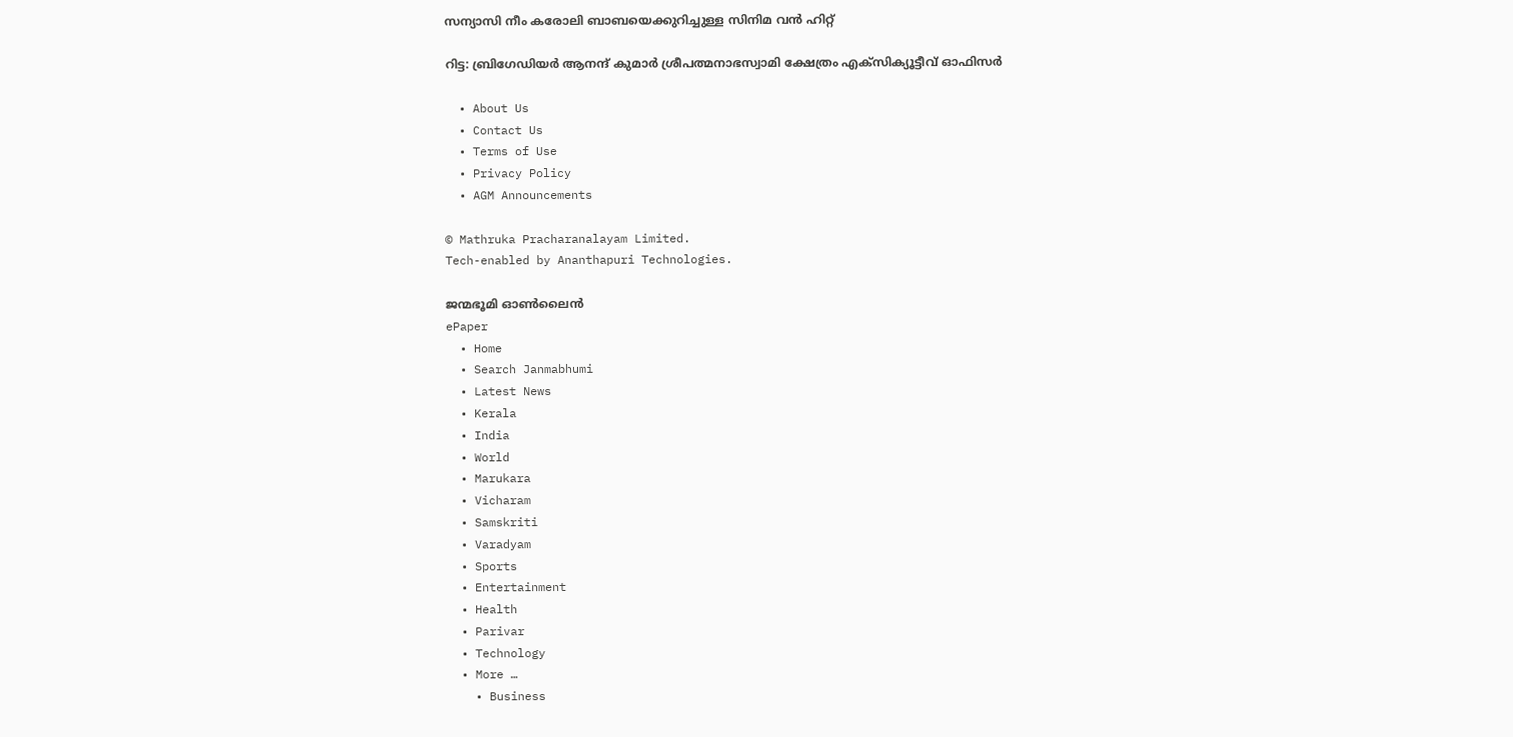സന്യാസി നീം കരോലി ബാബയെക്കുറിച്ചുള്ള സിനിമ വന്‍ ഹിറ്റ്

റിട്ട: ബ്രിഗേഡിയര്‍ ആനന്ദ് കുമാര്‍ ശ്രീപത്മനാഭസ്വാമി ക്ഷേത്രം എക്സിക്യൂട്ടീവ് ഓഫിസര്‍

  • About Us
  • Contact Us
  • Terms of Use
  • Privacy Policy
  • AGM Announcements

© Mathruka Pracharanalayam Limited.
Tech-enabled by Ananthapuri Technologies.

ജന്മഭൂമി ഓണ്‍ലൈന്‍
ePaper
  • Home
  • Search Janmabhumi
  • Latest News
  • Kerala
  • India
  • World
  • Marukara
  • Vicharam
  • Samskriti
  • Varadyam
  • Sports
  • Entertainment
  • Health
  • Parivar
  • Technology
  • More …
    • Business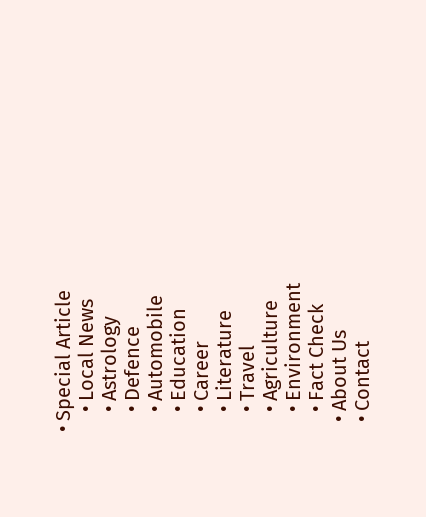• Special Article
    • Local News
    • Astrology
    • Defence
    • Automobile
    • Education
    • Career
    • Literature
    • Travel
    • Agriculture
    • Environment
    • Fact Check
  • About Us
  • Contact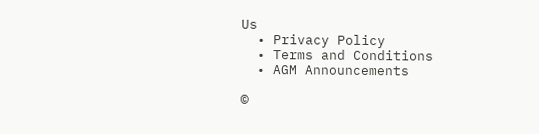Us
  • Privacy Policy
  • Terms and Conditions
  • AGM Announcements

©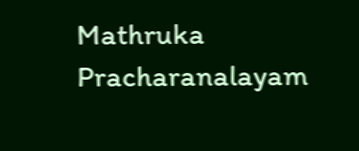Mathruka Pracharanalayam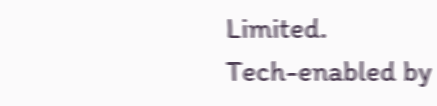Limited.
Tech-enabled by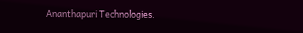Ananthapuri Technologies.